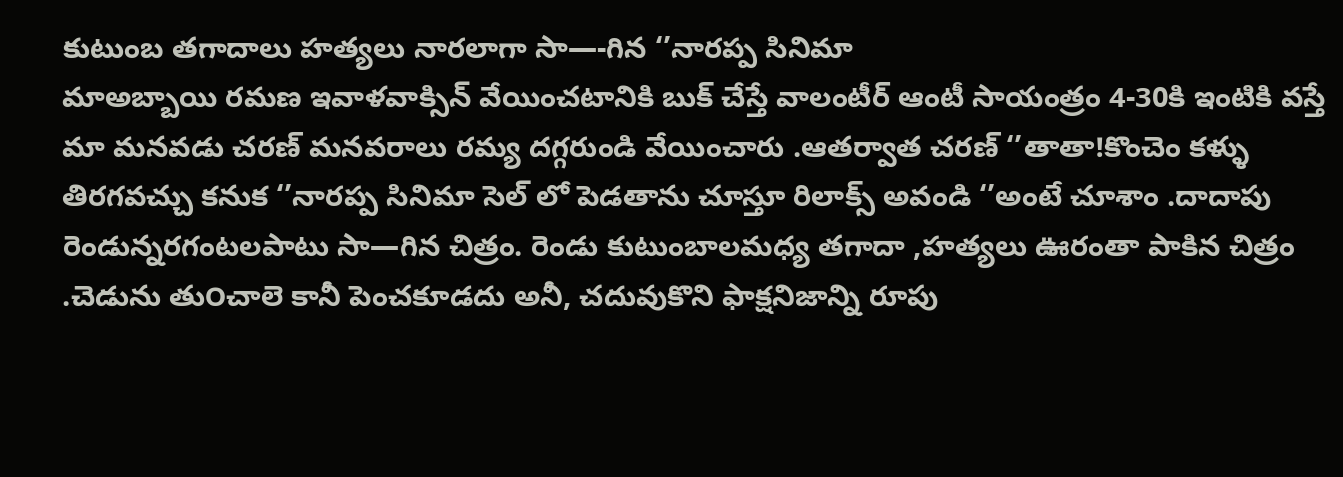కుటుంబ తగాదాలు హత్యలు నారలాగా సా—-గిన ‘’నారప్ప సినిమా
మాఅబ్బాయి రమణ ఇవాళవాక్సిన్ వేయించటానికి బుక్ చేస్తే వాలంటీర్ ఆంటీ సాయంత్రం 4-30కి ఇంటికి వస్తే మా మనవడు చరణ్ మనవరాలు రమ్య దగ్గరుండి వేయించారు .ఆతర్వాత చరణ్ ‘’తాతా!కొంచెం కళ్ళు తిరగవచ్చు కనుక ‘’నారప్ప సినిమా సెల్ లో పెడతాను చూస్తూ రిలాక్స్ అవండి ‘’అంటే చూశాం .దాదాపు రెండున్నరగంటలపాటు సా—గిన చిత్రం. రెండు కుటుంబాలమధ్య తగాదా ,హత్యలు ఊరంతా పాకిన చిత్రం .చెడును తు౦చాలె కానీ పెంచకూడదు అనీ, చదువుకొని ఫాక్షనిజాన్ని రూపు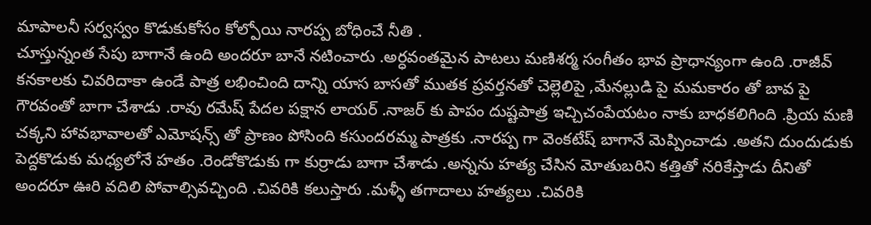మాపాలనీ సర్వస్వం కొడుకుకోసం కోల్పోయి నారప్ప బోధించే నీతి .
చూస్తున్నంత సేపు బాగానే ఉంది అందరూ బానే నటించారు .అర్ధవంతమైన పాటలు మణిశర్మ సంగీతం భావ ప్రాధాన్యంగా ఉంది .రాజీవ్ కనకాలకు చివరిదాకా ఉండే పాత్ర లభించింది దాన్ని యాస బాసతో ముతక ప్రవర్తనతో చెల్లెలిపై ,మేనల్లుడి పై మమకారం తో బావ పై గౌరవంతో బాగా చేశాడు .రావు రమేష్ పేదల పక్షాన లాయర్ .నాజర్ కు పాపం దుష్టపాత్ర ఇచ్చిచంపేయటం నాకు బాధకలిగింది .ప్రియ మణి చక్కని హావభావాలతో ఎమోషన్స్ తో ప్రాణం పోసింది కసుందరమ్మ పాత్రకు .నారప్ప గా వెంకటేష్ బాగానే మెప్పించాడు .అతని దుందుడుకు పెద్దకొడుకు మధ్యలోనే హతం .రెండోకొడుకు గా కుర్రాడు బాగా చేశాడు .అన్నను హత్య చేసిన మోతుబరిని కత్తితో నరికేస్తాడు దీనితో అందరూ ఊరి వదిలి పోవాల్సివచ్చింది .చివరికి కలుస్తారు .మళ్ళీ తగాదాలు హత్యలు .చివరికి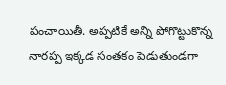పంచాయితీ. అప్పటికే అన్ని పోగొట్టుకొన్న నారప్ప ఇక్కడ సంతకం పెడుతుండగా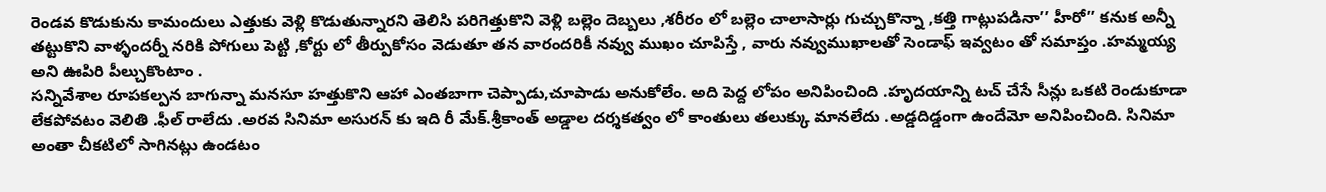రెండవ కొడుకును కామందులు ఎత్తుకు వెళ్లి కొడుతున్నారని తెలిసి పరిగెత్తుకొని వెళ్లి బల్లెం దెబ్బలు ,శరీరం లో బల్లెం చాలాసార్లు గుచ్చుకొన్నా ,కత్తి గాట్లుపడినా’’ హీరో’’ కనుక అన్నీ తట్టుకొని వాళ్ళందర్నీ నరికి పోగులు పెట్టి ,కోర్టు లో తీర్పుకోసం వెడుతూ తన వారందరికీ నవ్వు ముఖం చూపిస్తే , వారు నవ్వుముఖాలతో సెండాఫ్ ఇవ్వటం తో సమాప్తం .హమ్మయ్య అని ఊపిరి పీల్చుకొంటాం .
సన్నివేశాల రూపకల్పన బాగున్నా మనసూ హత్తుకొని ఆహా ఎంతబాగా చెప్పాడు,చూపాడు అనుకోలేం. అది పెద్ద లోపం అనిపించింది .హృదయాన్ని టచ్ చేసే సీన్లు ఒకటి రెండుకూడా లేకపోవటం వెలితి .ఫీల్ రాలేదు .అరవ సినిమా అసురన్ కు ఇది రీ మేక్.శ్రీకాంత్ అడ్డాల దర్శకత్వం లో కాంతులు తలుక్కు మానలేదు .అడ్డదిడ్డంగా ఉందేమో అనిపించింది. సినిమా అంతా చీకటిలో సాగినట్లు ఉండటం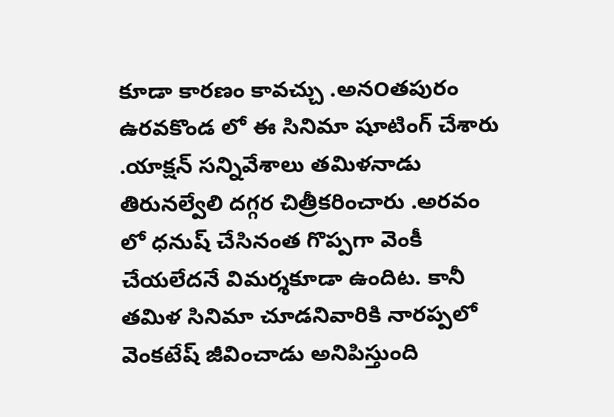కూడా కారణం కావచ్చు .అన౦తపురం ఉరవకొండ లో ఈ సినిమా షూటింగ్ చేశారు .యాక్షన్ సన్నివేశాలు తమిళనాడు తిరునల్వేలి దగ్గర చిత్రీకరించారు .అరవం లో ధనుష్ చేసినంత గొప్పగా వెంకీ చేయలేదనే విమర్శకూడా ఉందిట. కానీ తమిళ సినిమా చూడనివారికి నారప్పలో వెంకటేష్ జీవించాడు అనిపిస్తుంది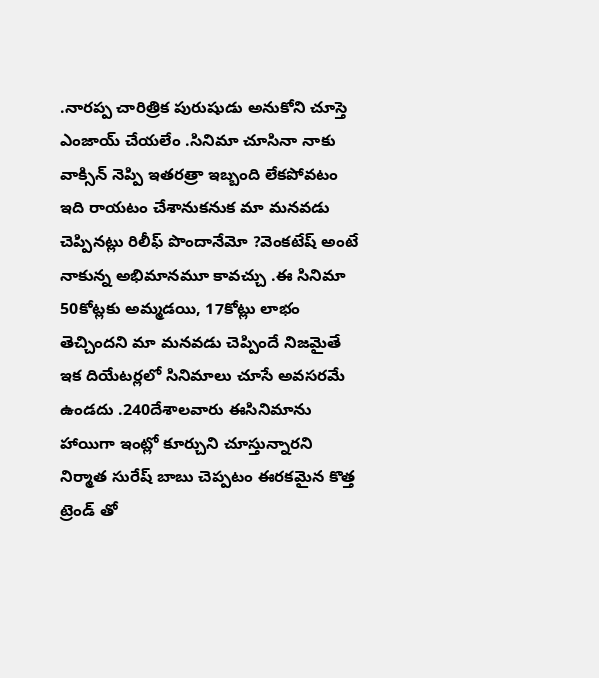.నారప్ప చారిత్రిక పురుషుడు అనుకోని చూస్తె ఎంజాయ్ చేయలేం .సినిమా చూసినా నాకు వాక్సిన్ నెప్పి ఇతరత్రా ఇబ్బంది లేకపోవటం ఇది రాయటం చేశానుకనుక మా మనవడు చెప్పినట్లు రిలీఫ్ పొందానేమో ?వెంకటేష్ అంటే నాకున్న అభిమానమూ కావచ్చు .ఈ సినిమా 50కోట్లకు అమ్మడయి, 17కోట్లు లాభం తెచ్చిందని మా మనవడు చెప్పిందే నిజమైతే ఇక దియేటర్లలో సినిమాలు చూసే అవసరమే ఉండదు .240దేశాలవారు ఈసినిమాను హాయిగా ఇంట్లో కూర్చుని చూస్తున్నారని నిర్మాత సురేష్ బాబు చెప్పటం ఈరకమైన కొత్త ట్రెండ్ తో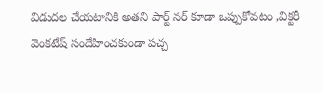విడుదల చేయటానికి అతని పార్ట్ నర్ కూడా ఒప్పుకోవటం ,విక్టరీ వెంకటేష్ సందేహించకుండా పచ్చ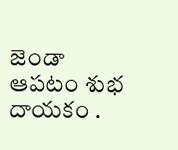జెండా ఆపటం శుభ దాయకం .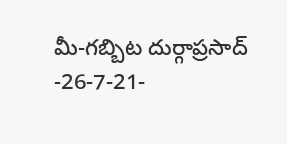మీ-గబ్బిట దుర్గాప్రసాద్ -26-7-21-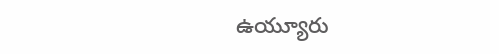ఉయ్యూరు